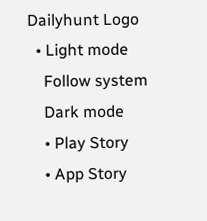Dailyhunt Logo
  • Light mode
    Follow system
    Dark mode
    • Play Story
    • App Story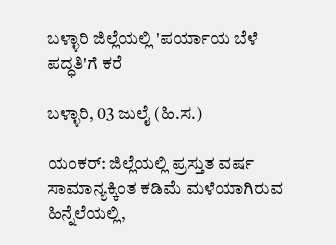ಬಳ್ಳಾರಿ ಜಿಲ್ಲೆಯಲ್ಲಿ 'ಪರ್ಯಾಯ ಬೆಳೆ ಪದ್ಧತಿ'ಗೆ ಕರೆ

ಬಳ್ಳಾರಿ, 03 ಜುಲೈ (ಹಿ.ಸ.)

ಯಂಕರ್: ಜಿಲ್ಲೆಯಲ್ಲಿ ಪ್ರಸ್ತುತ ವರ್ಷ ಸಾಮಾನ್ಯಕ್ಕಿಂತ ಕಡಿಮೆ ಮಳೆಯಾಗಿರುವ ಹಿನ್ನೆಲೆಯಲ್ಲಿ,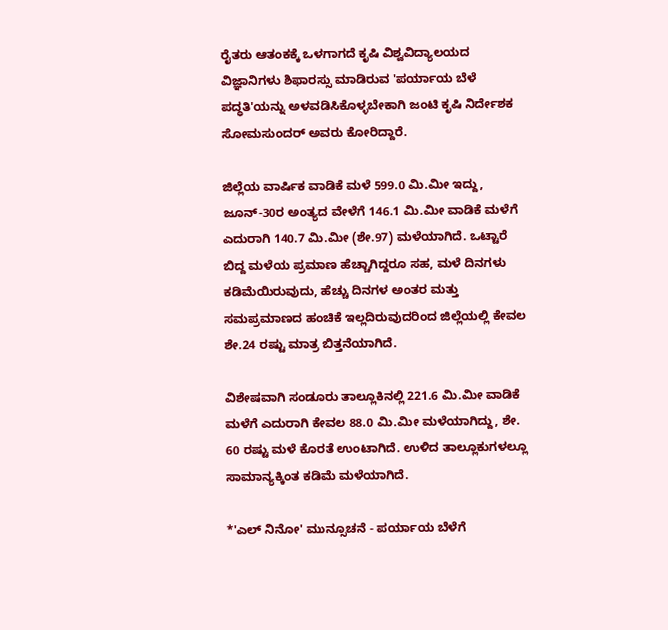ರೈತರು ಆತಂಕಕ್ಕೆ ಒಳಗಾಗದೆ ಕೃಷಿ ವಿಶ್ವವಿದ್ಯಾಲಯದ ವಿಜ್ಞಾನಿಗಳು ಶಿಫಾರಸ್ಸು ಮಾಡಿರುವ 'ಪರ್ಯಾಯ ಬೆಳೆ ಪದ್ಧತಿ'ಯನ್ನು ಅಳವಡಿಸಿಕೊಳ್ಳಬೇಕಾಗಿ ಜಂಟಿ ಕೃಷಿ ನಿರ್ದೇಶಕ ಸೋಮಸುಂದರ್ ಅವರು ಕೋರಿದ್ದಾರೆ.

ಜಿಲ್ಲೆಯ ವಾರ್ಷಿಕ ವಾಡಿಕೆ ಮಳೆ 599.0 ಮಿ.ಮೀ ಇದ್ದು, ಜೂನ್-30ರ ಅಂತ್ಯದ ವೇಳೆಗೆ 146.1 ಮಿ.ಮೀ ವಾಡಿಕೆ ಮಳೆಗೆ ಎದುರಾಗಿ 140.7 ಮಿ.ಮೀ (ಶೇ.97) ಮಳೆಯಾಗಿದೆ. ಒಟ್ಟಾರೆ ಬಿದ್ದ ಮಳೆಯ ಪ್ರಮಾಣ ಹೆಚ್ಚಾಗಿದ್ದರೂ ಸಹ, ಮಳೆ ದಿನಗಳು ಕಡಿಮೆಯಿರುವುದು, ಹೆಚ್ಚು ದಿನಗಳ ಅಂತರ ಮತ್ತು ಸಮಪ್ರಮಾಣದ ಹಂಚಿಕೆ ಇಲ್ಲದಿರುವುದರಿಂದ ಜಿಲ್ಲೆಯಲ್ಲಿ ಕೇವಲ ಶೇ.24 ರಷ್ಟು ಮಾತ್ರ ಬಿತ್ತನೆಯಾಗಿದೆ.

ವಿಶೇಷವಾಗಿ ಸಂಡೂರು ತಾಲ್ಲೂಕಿನಲ್ಲಿ 221.6 ಮಿ.ಮೀ ವಾಡಿಕೆ ಮಳೆಗೆ ಎದುರಾಗಿ ಕೇವಲ 88.0 ಮಿ.ಮೀ ಮಳೆಯಾಗಿದ್ದು, ಶೇ. 60 ರಷ್ಟು ಮಳೆ ಕೊರತೆ ಉಂಟಾಗಿದೆ. ಉಳಿದ ತಾಲ್ಲೂಕುಗಳಲ್ಲೂ ಸಾಮಾನ್ಯಕ್ಕಿಂತ ಕಡಿಮೆ ಮಳೆಯಾಗಿದೆ.

*'ಎಲ್ ನಿನೋ' ಮುನ್ಸೂಚನೆ - ಪರ್ಯಾಯ ಬೆಳೆಗೆ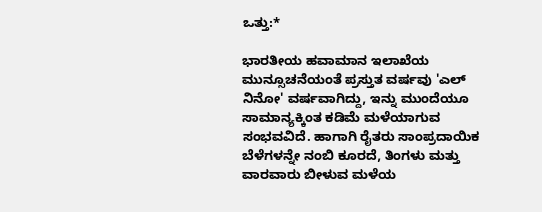ಒತ್ತು:*

ಭಾರತೀಯ ಹವಾಮಾನ ಇಲಾಖೆಯ ಮುನ್ಸೂಚನೆಯಂತೆ ಪ್ರಸ್ತುತ ವರ್ಷವು 'ಎಲ್ ನಿನೋ' ವರ್ಷವಾಗಿದ್ದು, ಇನ್ನು ಮುಂದೆಯೂ ಸಾಮಾನ್ಯಕ್ಕಿಂತ ಕಡಿಮೆ ಮಳೆಯಾಗುವ ಸಂಭವವಿದೆ. ಹಾಗಾಗಿ ರೈತರು ಸಾಂಪ್ರದಾಯಿಕ ಬೆಳೆಗಳನ್ನೇ ನಂಬಿ ಕೂರದೆ, ತಿಂಗಳು ಮತ್ತು ವಾರವಾರು ಬೀಳುವ ಮಳೆಯ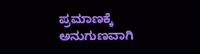ಪ್ರಮಾಣಕ್ಕೆ ಅನುಗುಣವಾಗಿ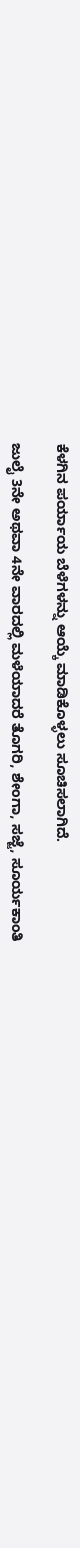ಕೆಳಗಿನ ಪರ್ಯಾಯ ಬೆಳೆಗಳನ್ನು ಆಯ್ಕೆ ಮಾಡಿಕೊಳ್ಳಲು ಸೂಚಿಸಲಾಗಿದೆ.

ಜುಲೈ 3ನೇ ಅಥವಾ 4ನೇ ವಾರದಲ್ಲಿ ಮಳೆಯಾದರೆ ತೊಗರಿ, ಶೇಂಗಾ, ಸಜ್ಜೆ, ಸೂರ್ಯಕಾಂತಿ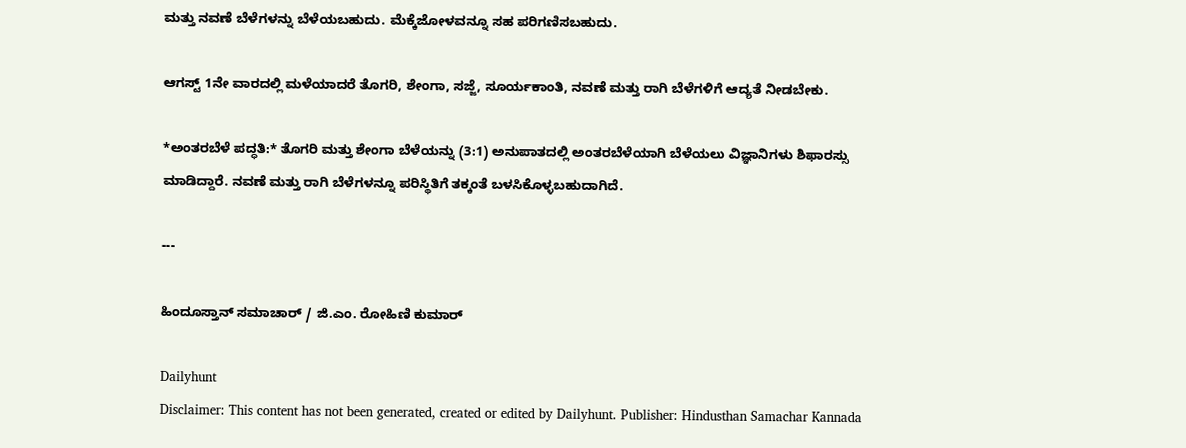ಮತ್ತು ನವಣೆ ಬೆಳೆಗಳನ್ನು ಬೆಳೆಯಬಹುದು. ಮೆಕ್ಕೆಜೋಳವನ್ನೂ ಸಹ ಪರಿಗಣಿಸಬಹುದು.

ಆಗಸ್ಟ್ 1ನೇ ವಾರದಲ್ಲಿ ಮಳೆಯಾದರೆ ತೊಗರಿ, ಶೇಂಗಾ, ಸಜ್ಜೆ, ಸೂರ್ಯಕಾಂತಿ, ನವಣೆ ಮತ್ತು ರಾಗಿ ಬೆಳೆಗಳಿಗೆ ಆದ್ಯತೆ ನೀಡಬೇಕು.

*ಅಂತರಬೆಳೆ ಪದ್ಧತಿ:* ತೊಗರಿ ಮತ್ತು ಶೇಂಗಾ ಬೆಳೆಯನ್ನು (3:1) ಅನುಪಾತದಲ್ಲಿ ಅಂತರಬೆಳೆಯಾಗಿ ಬೆಳೆಯಲು ವಿಜ್ಞಾನಿಗಳು ಶಿಫಾರಸ್ಸು ಮಾಡಿದ್ದಾರೆ. ನವಣೆ ಮತ್ತು ರಾಗಿ ಬೆಳೆಗಳನ್ನೂ ಪರಿಸ್ಥಿತಿಗೆ ತಕ್ಕಂತೆ ಬಳಸಿಕೊಳ್ಳಬಹುದಾಗಿದೆ.

---

ಹಿಂದೂಸ್ತಾನ್ ಸಮಾಚಾರ್ / ಜಿ.ಎಂ. ರೋಹಿಣಿ ಕುಮಾರ್

Dailyhunt
Disclaimer: This content has not been generated, created or edited by Dailyhunt. Publisher: Hindusthan Samachar Kannada